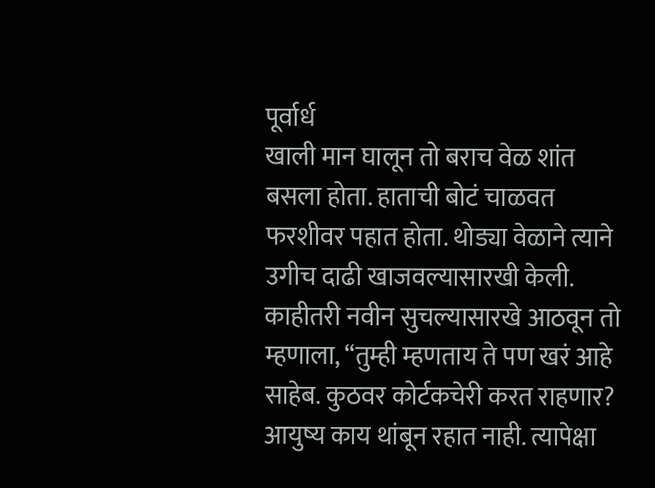पूर्वार्ध
खाली मान घालून तो बराच वेळ शांत बसला होता. हाताची बोटं चाळवत फरशीवर पहात होता. थोड्या वेळाने त्याने उगीच दाढी खाजवल्यासारखी केली. काहीतरी नवीन सुचल्यासारखे आठवून तो म्हणाला, “तुम्ही म्हणताय ते पण खरं आहे साहेब. कुठवर कोर्टकचेरी करत राहणार? आयुष्य काय थांबून रहात नाही. त्यापेक्षा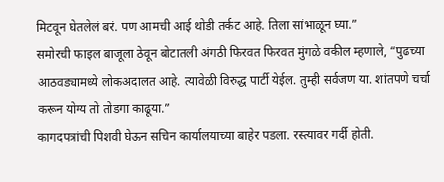मिटवून घेतलेलं बरं. पण आमची आई थोडी तर्कट आहे. तिला सांभाळून घ्या.”
समोरची फाइल बाजूला ठेवून बोटातली अंगठी फिरवत फिरवत मुंगळे वकील म्हणाले, “पुढच्या आठवड्यामध्ये लोकअदालत आहे. त्यावेळी विरुद्ध पार्टी येईल. तुम्ही सर्वजण या. शांतपणे चर्चा करून योग्य तो तोडगा काढूया.”
कागदपत्रांची पिशवी घेऊन सचिन कार्यालयाच्या बाहेर पडला. रस्त्यावर गर्दी होती.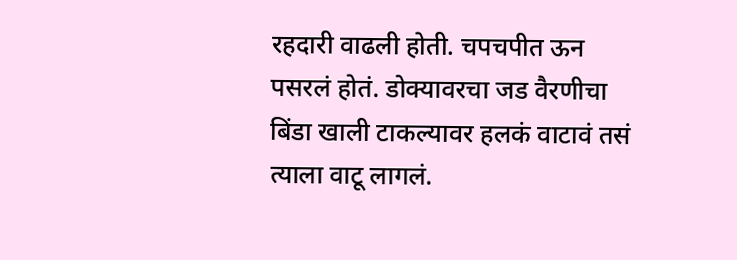रहदारी वाढली होती. चपचपीत ऊन पसरलं होतं. डोक्यावरचा जड वैरणीचा बिंडा खाली टाकल्यावर हलकं वाटावं तसं त्याला वाटू लागलं.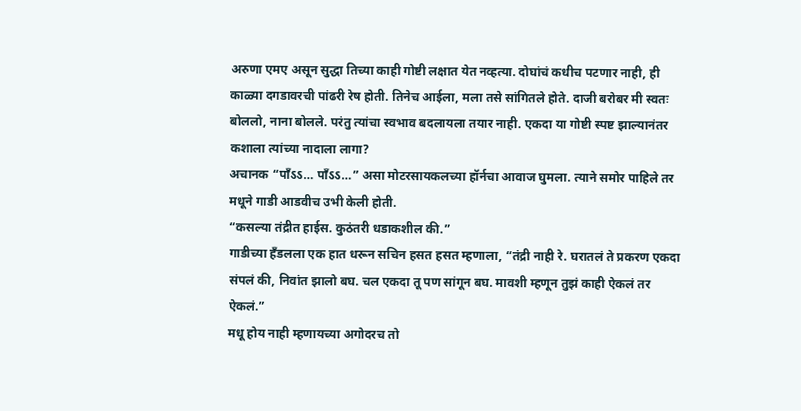अरुणा एमए असून सुद्धा तिच्या काही गोष्टी लक्षात येत नव्हत्या. दोघांचं कधीच पटणार नाही, ही काळ्या दगडावरची पांढरी रेष होती. तिनेच आईला, मला तसे सांगितले होते. दाजी बरोबर मी स्वतः बोललो, नाना बोलले. परंतु त्यांचा स्वभाव बदलायला तयार नाही. एकदा या गोष्टी स्पष्ट झाल्यानंतर कशाला त्यांच्या नादाला लागा?
अचानक “पाँऽऽ… पाँऽऽ…” असा मोटरसायकलच्या हॉर्नचा आवाज घुमला. त्याने समोर पाहिले तर मधूने गाडी आडवीच उभी केली होती.
“कसल्या तंद्रीत हाईस. कुठंतरी धडाकशील की.”
गाडीच्या हँडलला एक हात धरून सचिन हसत हसत म्हणाला, “तंद्री नाही रे. घरातलं ते प्रकरण एकदा संपलं की, निवांत झालो बघ. चल एकदा तू पण सांगून बघ. मावशी म्हणून तुझं काही ऐकलं तर ऐकलं.”
मधू होय नाही म्हणायच्या अगोदरच तो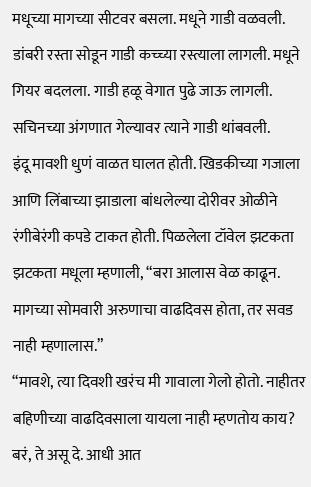मधूच्या मागच्या सीटवर बसला. मधूने गाडी वळवली.
डांबरी रस्ता सोडून गाडी कच्च्या रस्त्याला लागली. मधूने गियर बदलला. गाडी हळू वेगात पुढे जाऊ लागली. सचिनच्या अंगणात गेल्यावर त्याने गाडी थांबवली.
इंदू मावशी धुणं वाळत घालत होती. खिडकीच्या गजाला आणि लिंबाच्या झाडाला बांधलेल्या दोरीवर ओळीने रंगीबेरंगी कपडे टाकत होती. पिळलेला टॉवेल झटकता झटकता मधूला म्हणाली, “बरा आलास वेळ काढून. मागच्या सोमवारी अरुणाचा वाढदिवस होता, तर सवड नाही म्हणालास.”
“मावशे, त्या दिवशी खरंच मी गावाला गेलो होतो. नाहीतर बहिणीच्या वाढदिवसाला यायला नाही म्हणतोय काय? बरं, ते असू दे. आधी आत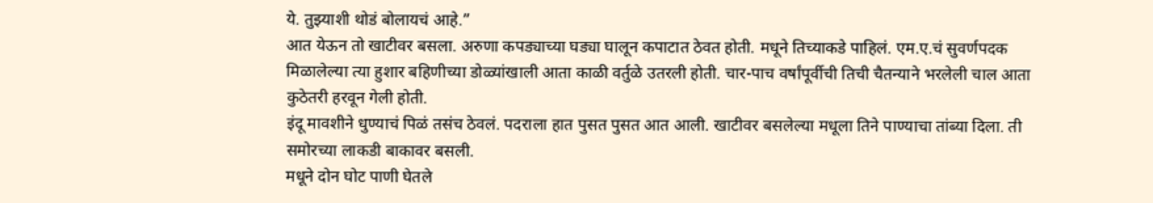ये. तुझ्याशी थोडं बोलायचं आहे.”
आत येऊन तो खाटीवर बसला. अरुणा कपड्याच्या घड्या घालून कपाटात ठेवत होती. मधूने तिच्याकडे पाहिलं. एम.ए.चं सुवर्णपदक मिळालेल्या त्या हुशार बहिणीच्या डोळ्यांखाली आता काळी वर्तुळे उतरली होती. चार-पाच वर्षांपूर्वीची तिची चैतन्याने भरलेली चाल आता कुठेतरी हरवून गेली होती.
इंदू मावशीने धुण्याचं पिळं तसंच ठेवलं. पदराला हात पुसत पुसत आत आली. खाटीवर बसलेल्या मधूला तिने पाण्याचा तांब्या दिला. ती समोरच्या लाकडी बाकावर बसली.
मधूने दोन घोट पाणी घेतले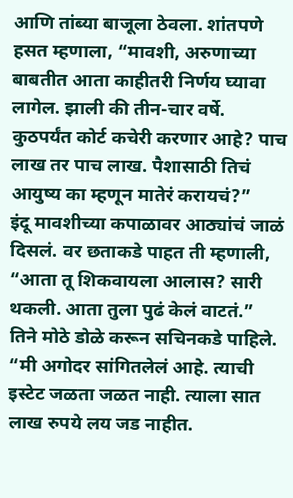आणि तांब्या बाजूला ठेवला. शांतपणे हसत म्हणाला, “मावशी, अरुणाच्या बाबतीत आता काहीतरी निर्णय घ्यावा लागेल. झाली की तीन-चार वर्षे. कुठपर्यंत कोर्ट कचेरी करणार आहे? पाच लाख तर पाच लाख. पैशासाठी तिचं आयुष्य का म्हणून मातेरं करायचं?”
इंदू मावशीच्या कपाळावर आठ्यांचं जाळं दिसलं. वर छताकडे पाहत ती म्हणाली, “आता तू शिकवायला आलास? सारी थकली. आता तुला पुढं केलं वाटतं.”
तिने मोठे डोळे करून सचिनकडे पाहिले.
“मी अगोदर सांगितलेलं आहे. त्याची इस्टेट जळता जळत नाही. त्याला सात लाख रुपये लय जड नाहीत.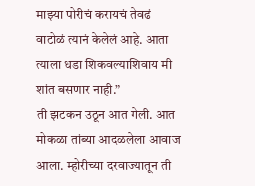माझ्या पोरीचं करायचं तेवढं वाटोळं त्यानं केलेलं आहे. आता त्याला धडा शिकवल्याशिवाय मी शांत बसणार नाही.”
ती झटकन उठून आत गेली. आत मोकळा तांब्या आदळलेला आवाज आला. म्होरीच्या दरवाज्यातून ती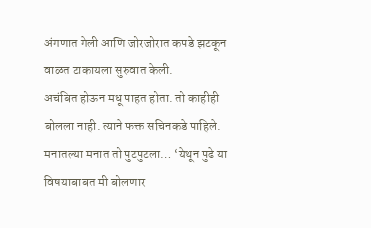अंगणात गेली आणि जोरजोरात कपडे झटकून वाळत टाकायला सुरुवात केली.
अचंबित होऊन मधू पाहत होता. तो काहीही बोलला नाही. त्याने फक्त सचिनकडे पाहिले. मनातल्या मनात तो पुटपुटला… ‘येथून पुढे या विषयाबाबत मी बोलणार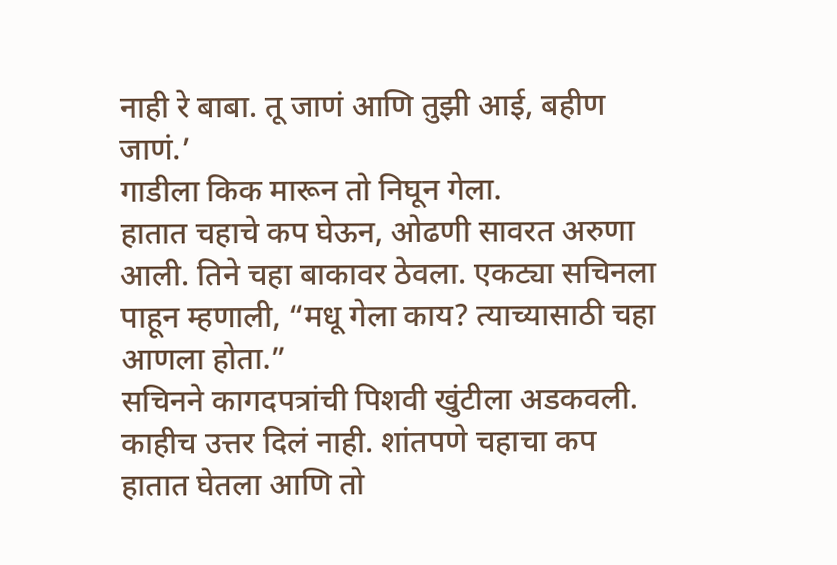नाही रे बाबा. तू जाणं आणि तुझी आई, बहीण जाणं.’
गाडीला किक मारून तो निघून गेला.
हातात चहाचे कप घेऊन, ओढणी सावरत अरुणा आली. तिने चहा बाकावर ठेवला. एकट्या सचिनला पाहून म्हणाली, “मधू गेला काय? त्याच्यासाठी चहा आणला होता.”
सचिनने कागदपत्रांची पिशवी खुंटीला अडकवली. काहीच उत्तर दिलं नाही. शांतपणे चहाचा कप हातात घेतला आणि तो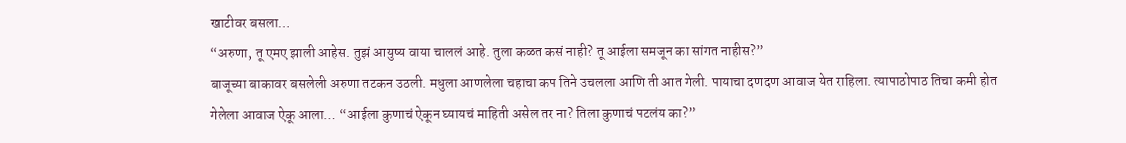खाटीवर बसला…
“अरुणा, तू एमए झाली आहेस. तुझं आयुष्य वाया चाललं आहे. तुला कळत कसं नाही? तू आईला समजून का सांगत नाहीस?”
बाजूच्या बाकावर बसलेली अरुणा तटकन उठली. मधुला आणलेला चहाचा कप तिने उचलला आणि ती आत गेली. पायाचा दणदण आवाज येत राहिला. त्यापाठोपाठ तिचा कमी होत गेलेला आवाज ऐकू आला… “आईला कुणाचं ऐकून घ्यायचं माहिती असेल तर ना? तिला कुणाचं पटलंय का?”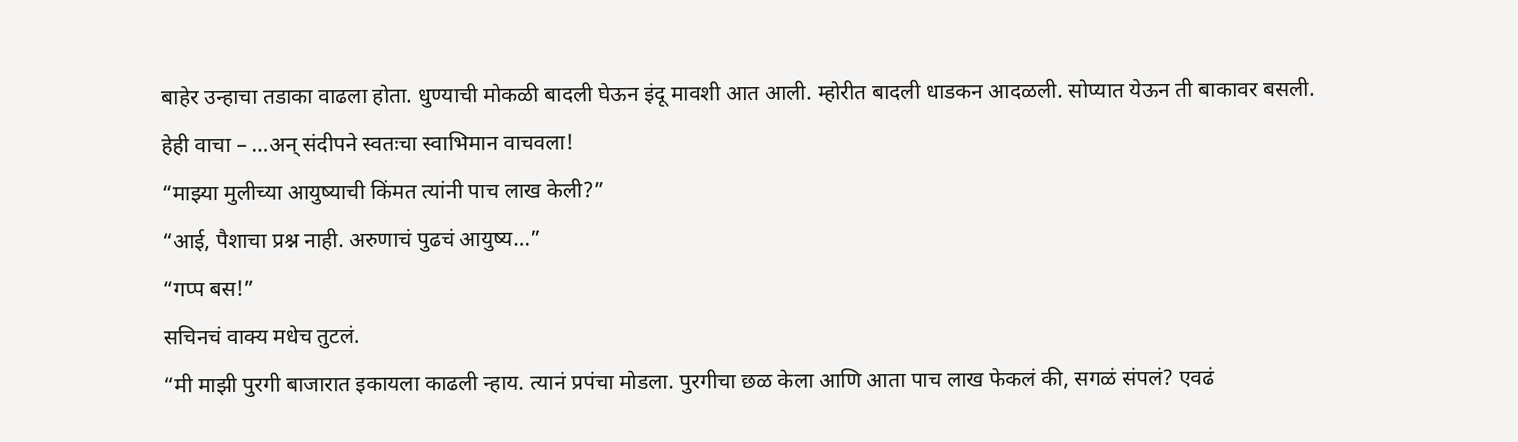बाहेर उन्हाचा तडाका वाढला होता. धुण्याची मोकळी बादली घेऊन इंदू मावशी आत आली. म्होरीत बादली धाडकन आदळली. सोप्यात येऊन ती बाकावर बसली.
हेही वाचा – …अन् संदीपने स्वतःचा स्वाभिमान वाचवला!
“माझ्या मुलीच्या आयुष्याची किंमत त्यांनी पाच लाख केली?”
“आई, पैशाचा प्रश्न नाही. अरुणाचं पुढचं आयुष्य…”
“गप्प बस!”
सचिनचं वाक्य मधेच तुटलं.
“मी माझी पुरगी बाजारात इकायला काढली न्हाय. त्यानं प्रपंचा मोडला. पुरगीचा छळ केला आणि आता पाच लाख फेकलं की, सगळं संपलं? एवढं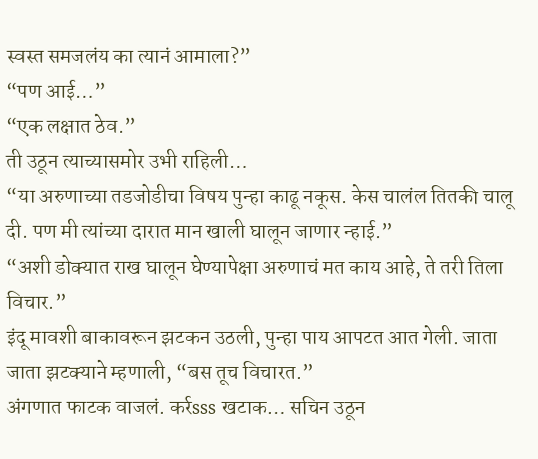स्वस्त समजलंय का त्यानं आमाला?”
“पण आई…”
“एक लक्षात ठेव.”
ती उठून त्याच्यासमोर उभी राहिली…
“या अरुणाच्या तडजोडीचा विषय पुन्हा काढू नकूस. केस चालंल तितकी चालू दी. पण मी त्यांच्या दारात मान खाली घालून जाणार न्हाई.”
“अशी डोक्यात राख घालून घेण्यापेक्षा अरुणाचं मत काय आहे, ते तरी तिला विचार.”
इंदू मावशी बाकावरून झटकन उठली, पुन्हा पाय आपटत आत गेली. जाता जाता झटक्याने म्हणाली, “बस तूच विचारत.”
अंगणात फाटक वाजलं. कर्रsss खटाक… सचिन उठून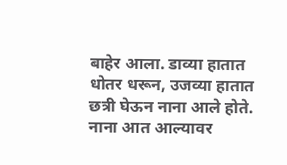बाहेर आला. डाव्या हातात धोतर धरून, उजव्या हातात छत्री घेऊन नाना आले होते. नाना आत आल्यावर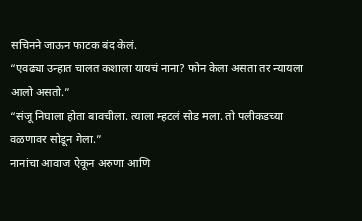सचिनने जाऊन फाटक बंद केलं.
“एवढ्या उन्हात चालत कशाला यायचं नाना? फोन केला असता तर न्यायला आलो असतो.”
“संजू निघाला होता बावचीला. त्याला म्हटलं सोड मला. तो पलीकडच्या वळणावर सोडून गेला.”
नानांचा आवाज ऐकून अरुणा आणि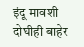इंदू मावशी दोघीही बाहेर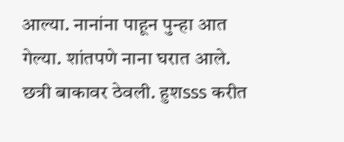आल्या. नानांना पाहून पुन्हा आत गेल्या. शांतपणे नाना घरात आले. छत्री बाकावर ठेवली. हुशsss करीत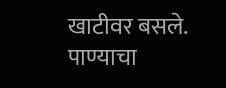खाटीवर बसले.
पाण्याचा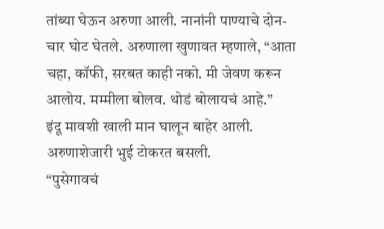तांब्या घेऊन अरुणा आली. नानांनी पाण्याचे दोन-चार घोट घेतले. अरुणाला खुणावत म्हणाले, “आता चहा, कॉफी, सरबत काही नको. मी जेवण करून आलोय. मम्मीला बोलव. थोडं बोलायचं आहे.”
इंदू मावशी खाली मान घालून बाहेर आली. अरुणाशेजारी भुई टोकरत बसली.
“पुसेगावचं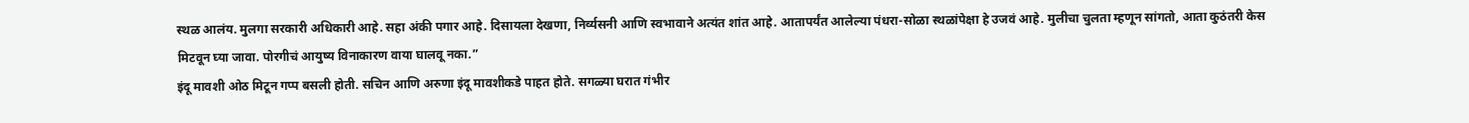स्थळ आलंय. मुलगा सरकारी अधिकारी आहे. सहा अंकी पगार आहे. दिसायला देखणा, निर्व्यसनी आणि स्वभावाने अत्यंत शांत आहे. आतापर्यंत आलेल्या पंधरा-सोळा स्थळांपेक्षा हे उजवं आहे. मुलीचा चुलता म्हणून सांगतो, आता कुठंतरी केस मिटवून घ्या जावा. पोरगीचं आयुष्य विनाकारण वाया घालवू नका.”
इंदू मावशी ओठ मिटून गप्प बसली होती. सचिन आणि अरुणा इंदू मावशीकडे पाहत होते. सगळ्या घरात गंभीर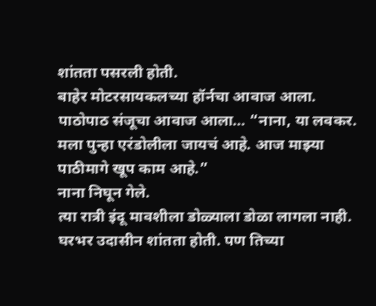शांतता पसरली होती.
बाहेर मोटरसायकलच्या हॉर्नचा आवाज आला. पाठोपाठ संजूचा आवाज आला… “नाना, या लवकर. मला पुन्हा एरंडोलीला जायचं आहे. आज माझ्या पाठीमागे खूप काम आहे.”
नाना निघून गेले.
त्या रात्री इंदू मावशीला डोळ्याला डोळा लागला नाही. घरभर उदासीन शांतता होती. पण तिच्या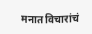मनात विचारांचं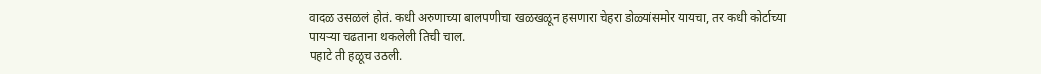वादळ उसळलं होतं. कधी अरुणाच्या बालपणीचा खळखळून हसणारा चेहरा डोळ्यांसमोर यायचा, तर कधी कोर्टाच्या पायऱ्या चढताना थकलेली तिची चाल.
पहाटे ती हळूच उठली.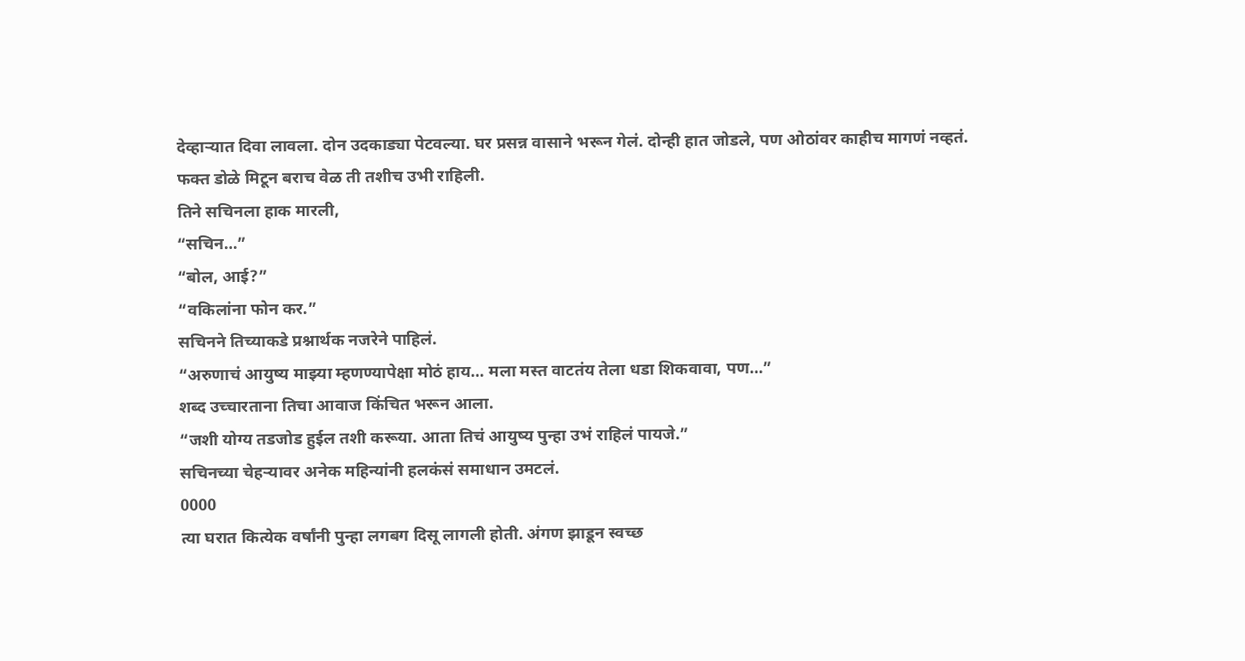देव्हाऱ्यात दिवा लावला. दोन उदकाड्या पेटवल्या. घर प्रसन्न वासाने भरून गेलं. दोन्ही हात जोडले, पण ओठांवर काहीच मागणं नव्हतं. फक्त डोळे मिटून बराच वेळ ती तशीच उभी राहिली.
तिने सचिनला हाक मारली,
“सचिन…”
“बोल, आई?”
“वकिलांना फोन कर.”
सचिनने तिच्याकडे प्रश्नार्थक नजरेने पाहिलं.
“अरुणाचं आयुष्य माझ्या म्हणण्यापेक्षा मोठं हाय… मला मस्त वाटतंय तेला धडा शिकवावा, पण…”
शब्द उच्चारताना तिचा आवाज किंचित भरून आला.
“जशी योग्य तडजोड हुईल तशी करूया. आता तिचं आयुष्य पुन्हा उभं राहिलं पायजे.”
सचिनच्या चेहऱ्यावर अनेक महिन्यांनी हलकंसं समाधान उमटलं.
0000
त्या घरात कित्येक वर्षांनी पुन्हा लगबग दिसू लागली होती. अंगण झाडून स्वच्छ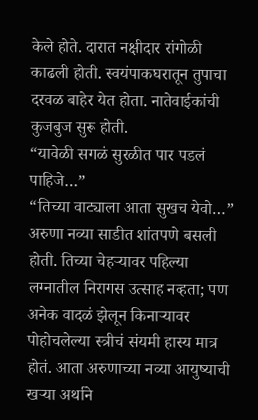केले होते. दारात नक्षीदार रांगोळी काढली होती. स्वयंपाकघरातून तुपाचा दरवळ बाहेर येत होता. नातेवाईकांची कुजबुज सुरू होती.
“यावेळी सगळं सुरळीत पार पडलं पाहिजे…”
“तिच्या वाट्याला आता सुखच येवो…”
अरुणा नव्या साडीत शांतपणे बसली होती. तिच्या चेहऱ्यावर पहिल्या लग्नातील निरागस उत्साह नव्हता; पण अनेक वादळं झेलून किनाऱ्यावर पोहोचलेल्या स्त्रीचं संयमी हास्य मात्र होतं. आता अरुणाच्या नव्या आयुष्याची खऱ्या अर्थाने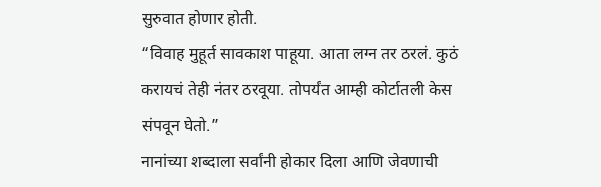सुरुवात होणार होती.
“विवाह मुहूर्त सावकाश पाहूया. आता लग्न तर ठरलं. कुठं करायचं तेही नंतर ठरवूया. तोपर्यंत आम्ही कोर्टातली केस संपवून घेतो.”
नानांच्या शब्दाला सर्वांनी होकार दिला आणि जेवणाची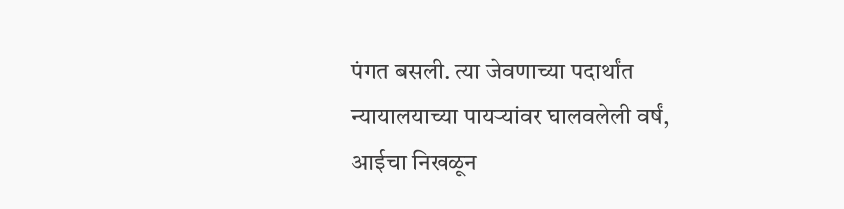पंगत बसली. त्या जेवणाच्या पदार्थांत न्यायालयाच्या पायऱ्यांवर घालवलेली वर्षं, आईचा निखळून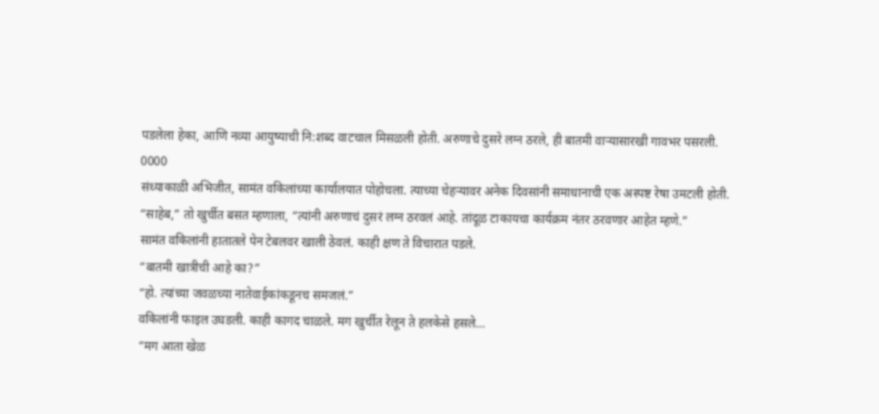पडलेला हेका, आणि नव्या आयुष्याची नि:शब्द वाटचाल मिसळली होती. अरुणाचे दुसरे लग्न ठरले, ही बातमी वाऱ्यासारखी गावभर पसरली.
0000
संध्याकाळी अभिजीत, सामंत वकिलांच्या कार्यालयात पोहोचला. त्याच्या चेहऱ्यावर अनेक दिवसांनी समाधानाची एक अस्पष्ट रेषा उमटली होती.
“साहेब,” तो खुर्चीत बसत म्हणाला, “त्यांनी अरुणाचं दुसरं लग्न ठरवलं आहे. तांदूळ टाकायचा कार्यक्रम नंतर ठरवणार आहेत म्हणे.”
सामंत वकिलांनी हातातले पेन टेबलवर खाली ठेवलं. काही क्षण ते विचारात पडले.
“बातमी खात्रीची आहे का?”
“हो. त्यांच्या जवळच्या नातेवाईकांकडूनच समजलं.”
वकिलांनी फाइल उघडली. काही कागद चाळले. मग खुर्चीत रेलून ते हलकेसे हसले…
“मग आता खेळ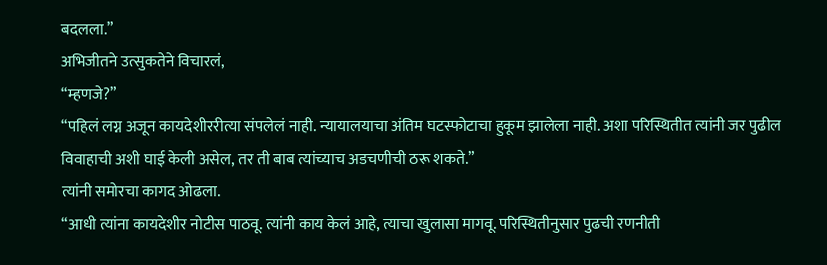बदलला.”
अभिजीतने उत्सुकतेने विचारलं,
“म्हणजे?”
“पहिलं लग्न अजून कायदेशीररीत्या संपलेलं नाही. न्यायालयाचा अंतिम घटस्फोटाचा हुकूम झालेला नाही. अशा परिस्थितीत त्यांनी जर पुढील विवाहाची अशी घाई केली असेल, तर ती बाब त्यांच्याच अडचणीची ठरू शकते.”
त्यांनी समोरचा कागद ओढला.
“आधी त्यांना कायदेशीर नोटीस पाठवू. त्यांनी काय केलं आहे, त्याचा खुलासा मागवू. परिस्थितीनुसार पुढची रणनीती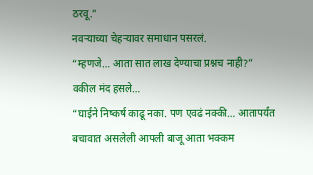ठरवू.”
नवऱ्याच्या चेहऱ्यावर समाधान पसरलं.
“म्हणजे… आता सात लाख देण्याचा प्रश्नच नाही?”
वकील मंद हसले…
“घाईने निष्कर्ष काढू नका. पण एवढं नक्की… आतापर्यंत बचावात असलेली आपली बाजू आता भक्कम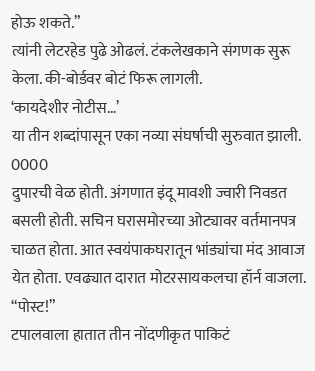होऊ शकते.”
त्यांनी लेटरहेड पुढे ओढलं. टंकलेखकाने संगणक सुरू केला. की-बोर्डवर बोटं फिरू लागली.
‘कायदेशीर नोटीस…’
या तीन शब्दांपासून एका नव्या संघर्षाची सुरुवात झाली.
0000
दुपारची वेळ होती. अंगणात इंदू मावशी ज्वारी निवडत बसली होती. सचिन घरासमोरच्या ओट्यावर वर्तमानपत्र चाळत होता. आत स्वयंपाकघरातून भांड्यांचा मंद आवाज येत होता. एवढ्यात दारात मोटरसायकलचा हॉर्न वाजला.
“पोस्ट!”
टपालवाला हातात तीन नोंदणीकृत पाकिटं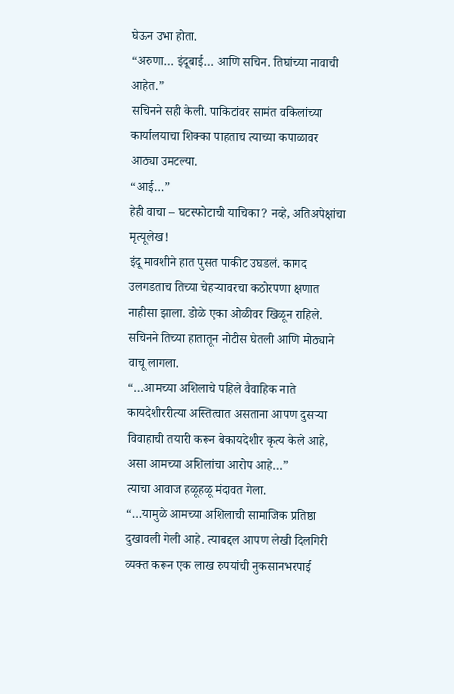घेऊन उभा होता.
“अरुणा… इंदूबाई… आणि सचिन. तिघांच्या नावाची आहेत.”
सचिनने सही केली. पाकिटांवर सामंत वकिलांच्या कार्यालयाचा शिक्का पाहताच त्याच्या कपाळावर आठ्या उमटल्या.
“आई…”
हेही वाचा – घटस्फोटाची याचिका? नव्हे, अतिअपेक्षांचा मृत्यूलेख!
इंदू मावशीने हात पुसत पाकीट उघडलं. कागद उलगडताच तिच्या चेहऱ्यावरचा कठोरपणा क्षणात नाहीसा झाला. डोळे एका ओळीवर खिळून राहिले.
सचिनने तिच्या हातातून नोटीस घेतली आणि मोठ्याने वाचू लागला.
“…आमच्या अशिलाचे पहिले वैवाहिक नाते कायदेशीररीत्या अस्तित्वात असताना आपण दुसऱ्या विवाहाची तयारी करून बेकायदेशीर कृत्य केले आहे, असा आमच्या अशिलांचा आरोप आहे…”
त्याचा आवाज हळूहळू मंदावत गेला.
“…यामुळे आमच्या अशिलाची सामाजिक प्रतिष्ठा दुखावली गेली आहे. त्याबद्दल आपण लेखी दिलगिरी व्यक्त करून एक लाख रुपयांची नुकसानभरपाई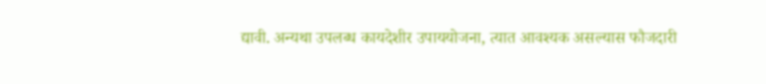द्यावी. अन्यथा उपलब्ध कायदेशीर उपाययोजना, त्यात आवश्यक असल्यास फौजदारी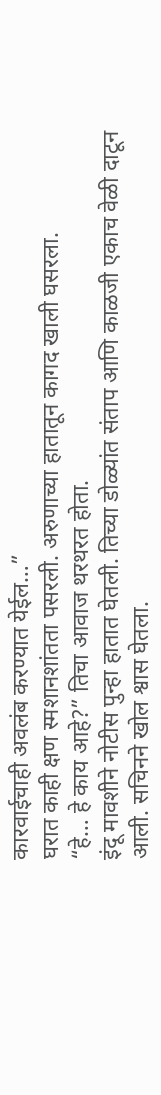कारवाईचाही अवलंब करण्यात येईल…”
घरात काही क्षण स्मशानशांतता पसरली. अरुणाच्या हातातून कागद खाली घसरला.
“हे… हे काय आहे?” तिचा आवाज थरथरत होता.
इंदू मावशीने नोटीस पुन्हा हातात घेतली. तिच्या डोळ्यांत संताप आणि काळजी एकाच वेळी दाटून आली. सचिनने खोल श्वास घेतला.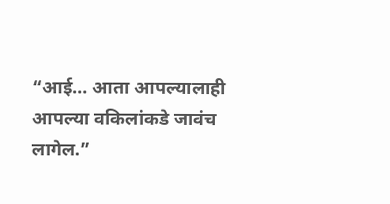“आई… आता आपल्यालाही आपल्या वकिलांकडे जावंच लागेल.”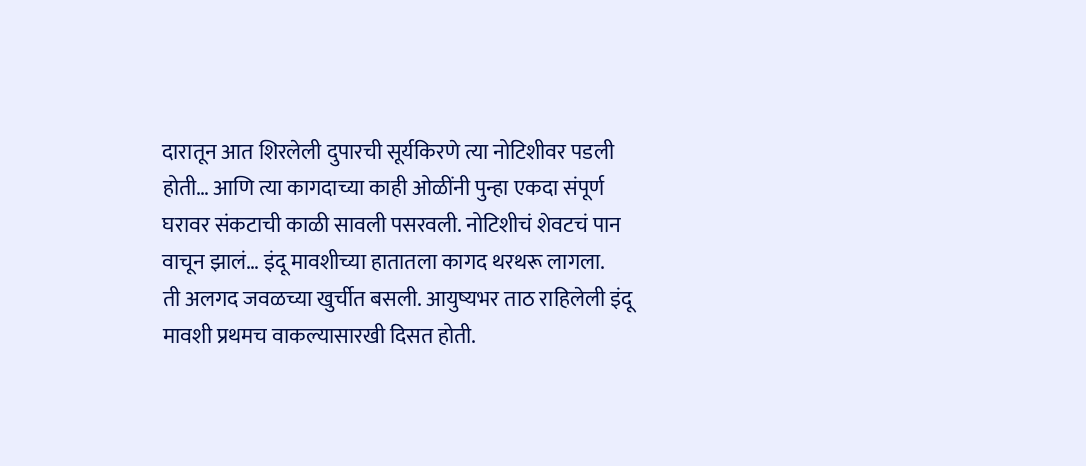दारातून आत शिरलेली दुपारची सूर्यकिरणे त्या नोटिशीवर पडली होती… आणि त्या कागदाच्या काही ओळींनी पुन्हा एकदा संपूर्ण घरावर संकटाची काळी सावली पसरवली. नोटिशीचं शेवटचं पान वाचून झालं… इंदू मावशीच्या हातातला कागद थरथरू लागला.
ती अलगद जवळच्या खुर्चीत बसली. आयुष्यभर ताठ राहिलेली इंदू मावशी प्रथमच वाकल्यासारखी दिसत होती.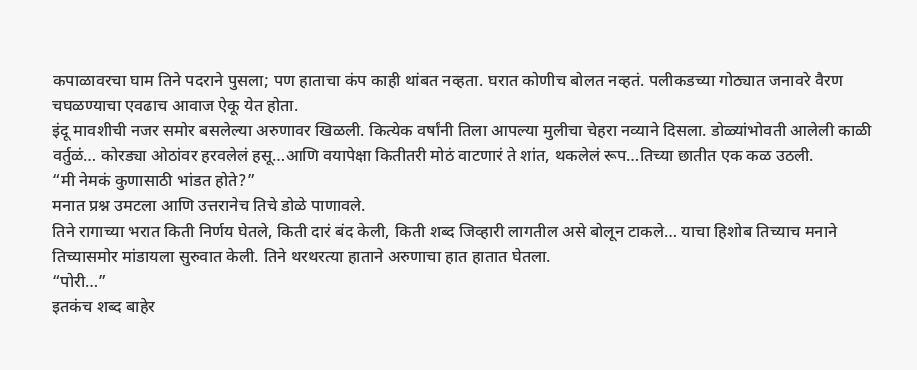कपाळावरचा घाम तिने पदराने पुसला; पण हाताचा कंप काही थांबत नव्हता. घरात कोणीच बोलत नव्हतं. पलीकडच्या गोठ्यात जनावरे वैरण चघळण्याचा एवढाच आवाज ऐकू येत होता.
इंदू मावशीची नजर समोर बसलेल्या अरुणावर खिळली. कित्येक वर्षांनी तिला आपल्या मुलीचा चेहरा नव्याने दिसला. डोळ्यांभोवती आलेली काळी वर्तुळं… कोरड्या ओठांवर हरवलेलं हसू…आणि वयापेक्षा कितीतरी मोठं वाटणारं ते शांत, थकलेलं रूप…तिच्या छातीत एक कळ उठली.
“मी नेमकं कुणासाठी भांडत होते?”
मनात प्रश्न उमटला आणि उत्तरानेच तिचे डोळे पाणावले.
तिने रागाच्या भरात किती निर्णय घेतले, किती दारं बंद केली, किती शब्द जिव्हारी लागतील असे बोलून टाकले… याचा हिशोब तिच्याच मनाने तिच्यासमोर मांडायला सुरुवात केली. तिने थरथरत्या हाताने अरुणाचा हात हातात घेतला.
“पोरी…”
इतकंच शब्द बाहेर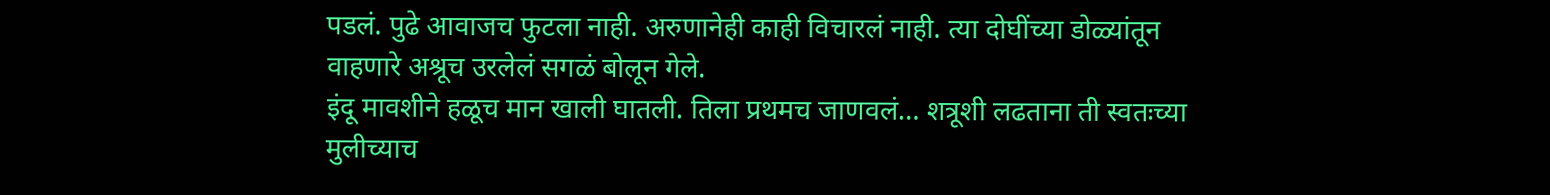पडलं. पुढे आवाजच फुटला नाही. अरुणानेही काही विचारलं नाही. त्या दोघींच्या डोळ्यांतून वाहणारे अश्रूच उरलेलं सगळं बोलून गेले.
इंदू मावशीने हळूच मान खाली घातली. तिला प्रथमच जाणवलं… शत्रूशी लढताना ती स्वतःच्या मुलीच्याच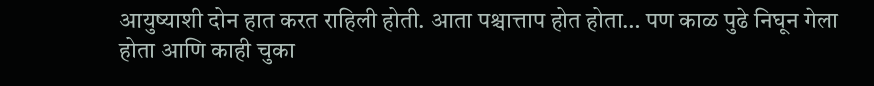आयुष्याशी दोन हात करत राहिली होती. आता पश्चात्ताप होत होता… पण काळ पुढे निघून गेला होता आणि काही चुका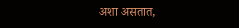अशा असतात,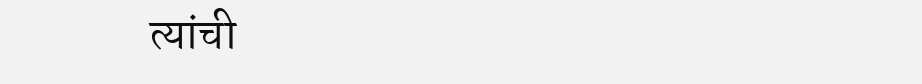त्यांची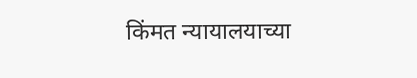किंमत न्यायालयाच्या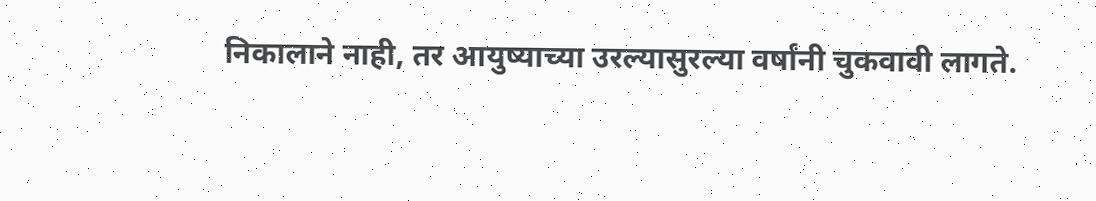निकालाने नाही, तर आयुष्याच्या उरल्यासुरल्या वर्षांनी चुकवावी लागते.